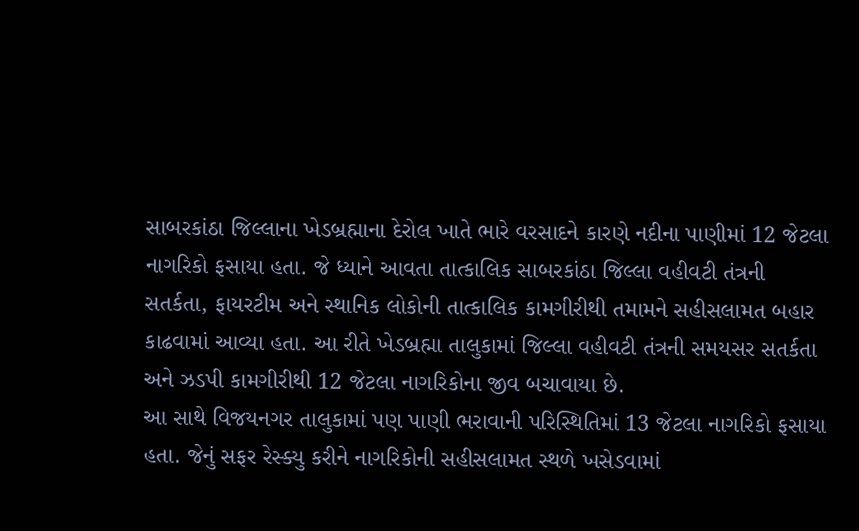સાબરકાંઠા જિલ્લાના ખેડબ્રહ્માના દેરોલ ખાતે ભારે વરસાદને કારણે નદીના પાણીમાં 12 જેટલા નાગરિકો ફસાયા હતા. જે ધ્યાને આવતા તાત્કાલિક સાબરકાંઠા જિલ્લા વહીવટી તંત્રની સતર્કતા, ફાયરટીમ અને સ્થાનિક લોકોની તાત્કાલિક કામગીરીથી તમામને સહીસલામત બહાર કાઢવામાં આવ્યા હતા. આ રીતે ખેડબ્રહ્મા તાલુકામાં જિલ્લા વહીવટી તંત્રની સમયસર સતર્કતા અને ઝડપી કામગીરીથી 12 જેટલા નાગરિકોના જીવ બચાવાયા છે.
આ સાથે વિજયનગર તાલુકામાં પણ પાણી ભરાવાની પરિસ્થિતિમાં 13 જેટલા નાગરિકો ફસાયા હતા. જેનું સફર રેસ્ક્યુ કરીને નાગરિકોની સહીસલામત સ્થળે ખસેડવામાં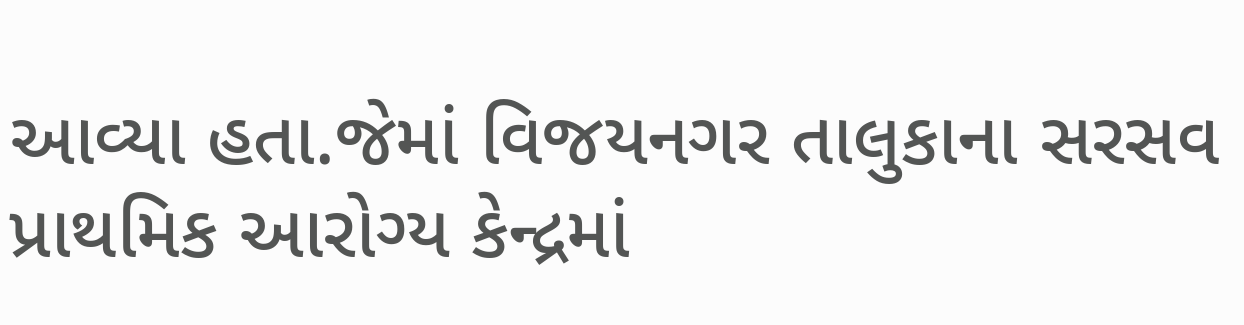આવ્યા હતા.જેમાં વિજયનગર તાલુકાના સરસવ પ્રાથમિક આરોગ્ય કેન્દ્રમાં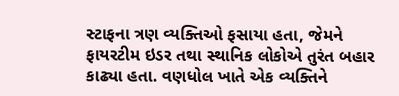સ્ટાફના ત્રણ વ્યક્તિઓ ફસાયા હતા, જેમને ફાયરટીમ ઇડર તથા સ્થાનિક લોકોએ તુરંત બહાર કાઢ્યા હતા. વણધોલ ખાતે એક વ્યક્તિને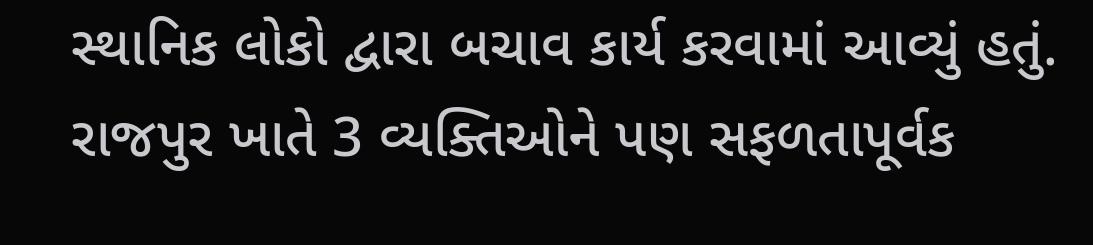સ્થાનિક લોકો દ્વારા બચાવ કાર્ય કરવામાં આવ્યું હતું. રાજપુર ખાતે 3 વ્યક્તિઓને પણ સફળતાપૂર્વક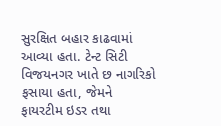સુરક્ષિત બહાર કાઢવામાં આવ્યા હતા. ટેન્ટ સિટી વિજયનગર ખાતે છ નાગરિકો ફસાયા હતા, જેમને ફાયરટીમ ઇડર તથા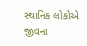સ્થાનિક લોકોએ જીવના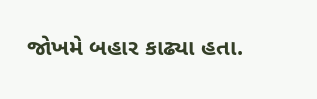જોખમે બહાર કાઢ્યા હતા.